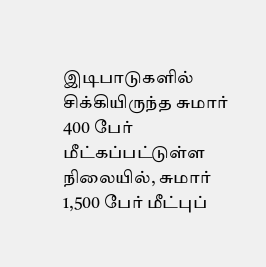இடிபாடுகளில் சிக்கியிருந்த சுமார் 400 பேர் மீட்கப்பட்டுள்ள நிலையில், சுமார் 1,500 பேர் மீட்புப்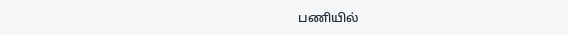பணியில்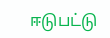ஈடுபட்டு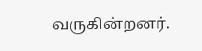வருகின்றனர்.